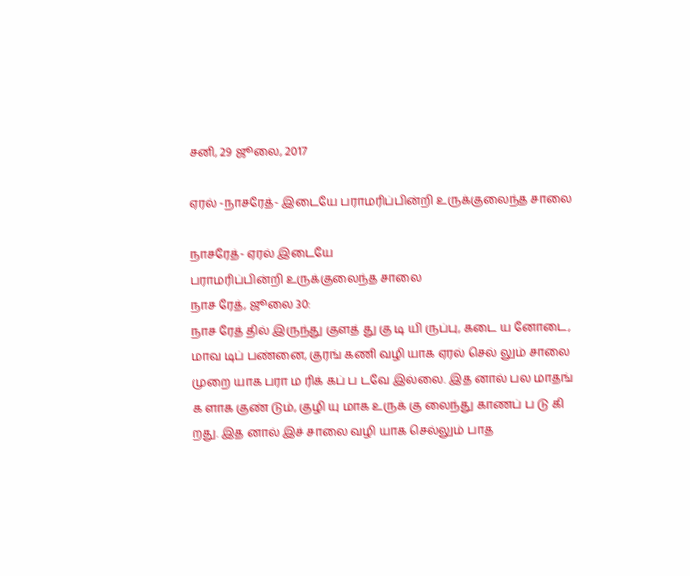சனி, 29 ஜூலை, 2017

ஏரல் -நாசரேத்- இடையே பராமரிப்பின்றி உருக்குலைந்த சாலை

நாசரேத்- ஏரல் இடையே
பராமரிப்பின்றி உருக்குலைந்த சாலை
நாச ரேத், ஜூலை 30:
நாச ரேத் தில் இருந்து குளத் து கு டி யி ருப்பு, கடை ய னோடை, மாவ டிப் பண்னை, குரங் கணி வழி யாக ஏரல் செல் லும் சாலை முறை யாக பரா ம ரிக் கப் ப டவே இல்லை. இத னால் பல மாதங் க ளாக குண் டும், குழி யு மாக உருக் கு லைந்து காணப் ப டு கி றது. இத னால் இச் சாலை வழி யாக செல்லும் பாத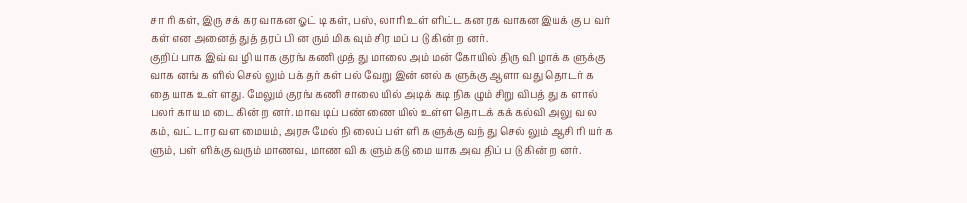சா ரி கள், இரு சக் கர வாகன ஓட் டி கள், பஸ், லாரி உள் ளிட்ட கன ரக வாகன இயக் கு ப வர் கள் என அனைத் துத் தரப் பி ன ரும் மிக வும் சிர மப் ப டு கின் ற னர்.
குறிப் பாக இவ் வ ழி யாக குரங் கணி முத் து மாலை அம் மன் கோயில் திரு வி ழாக் க ளுக்கு வாக னங் க ளில் செல் லும் பக் தர் கள் பல் வேறு இன் னல் க ளுக்கு ஆளா வது தொடர் க தை யாக உள் ளது. மேலும் குரங் கணி சாலை யில் அடிக் கடி நிக ழும் சிறு விபத் து க ளால் பலர் காய ம டை கின் ற னர். மாவ டிப் பண் ணை யில் உள்ள தொடக் கக் கல்வி அலு வ ல கம், வட் டார வள மையம், அரசு மேல் நி லைப் பள் ளி க ளுக்கு வந் து செல் லும் ஆசி ரி யர் க ளும், பள் ளிக்கு வரும் மாணவ, மாண வி க ளும் கடு மை யாக அவ திப் ப டு கின் ற னர்.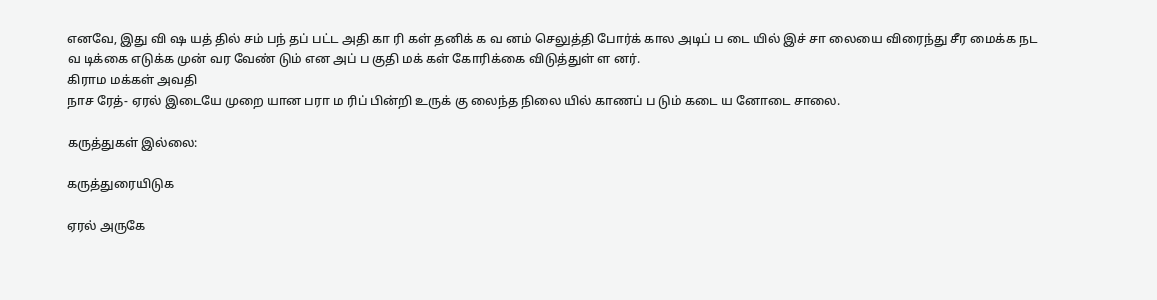எனவே, இது வி ஷ யத் தில் சம் பந் தப் பட்ட அதி கா ரி கள் தனிக் க வ னம் செலுத்தி போர்க் கால அடிப் ப டை யில் இச் சா லையை விரைந்து சீர மைக்க நட வ டிக்கை எடுக்க முன் வர வேண் டும் என அப் ப குதி மக் கள் கோரிக்கை விடுத்துள் ள னர்.
கிராம மக்கள் அவதி
நாச ரேத்- ஏரல் இடையே முறை யான பரா ம ரிப் பின்றி உருக் கு லைந்த நிலை யில் காணப் ப டும் கடை ய னோடை சாலை.

கருத்துகள் இல்லை:

கருத்துரையிடுக

ஏரல் அருகே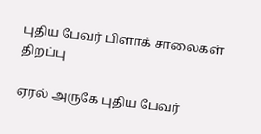புதிய பேவர் பிளாக் சாலைகள் திறப்பு

ஏரல் அருகே புதிய பேவர்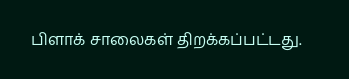பிளாக் சாலைகள் திறக்கப்பட்டது.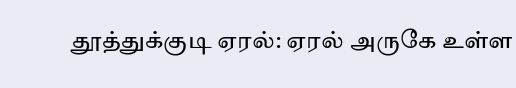தூத்துக்குடி ஏரல்: ஏரல் அருகே உள்ள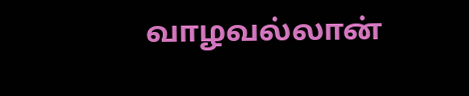வாழவல்லான்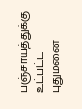பஞ்சாயத்துக்கு உட்பட்ட புதுமனை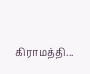கிராமத்தி...